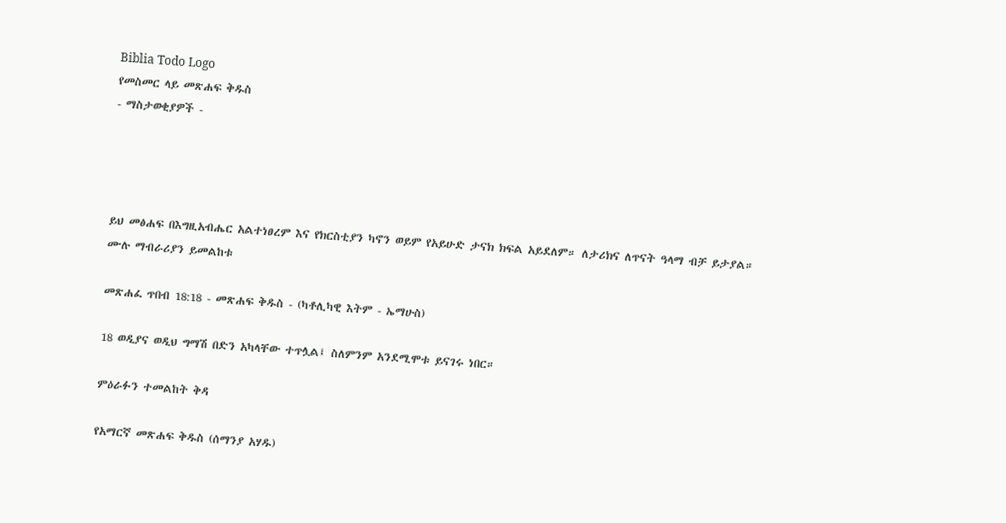Biblia Todo Logo
የመስመር ላይ መጽሐፍ ቅዱስ
- ማስታወቂያዎች -




ይህ መፅሐፍ በእግዚአብሔር አልተነፀረም እና የክርስቲያን ካኖን ወይም የአይሁድ ታናክ ክፍል አይደለም። ለታሪክና ለጥናት ዓላማ ብቻ ይታያል። ሙሉ ማብራሪያን ይመልከቱ

መጽሐፈ ጥበብ 18:18 - መጽሐፍ ቅዱስ - (ካቶሊካዊ እትም - ኤማሁስ)

18 ወዲያና ወዲህ ግማሽ በድን አካላቸው ተጥሏል፤ ስለምንም አንደሚሞቱ ይናገሩ ነበር።

ምዕራፉን ተመልከት ቅዳ

የአማርኛ መጽሐፍ ቅዱስ (ሰማንያ አሃዱ)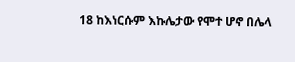18 ከእነርሱም እኩሌታው የሞተ ሆኖ በሌላ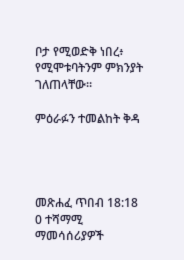ቦታ የሚወድቅ ነበረ፥ የሚሞቱባትንም ምክንያት ገለጠላቸው።

ምዕራፉን ተመልከት ቅዳ




መጽሐፈ ጥበብ 18:18
0 ተሻማሚ ማመሳሰሪያዎች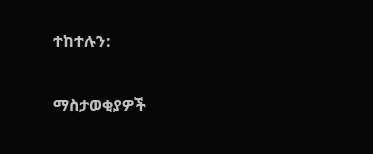ተከተሉን:

ማስታወቂያዎች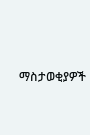ማስታወቂያዎች